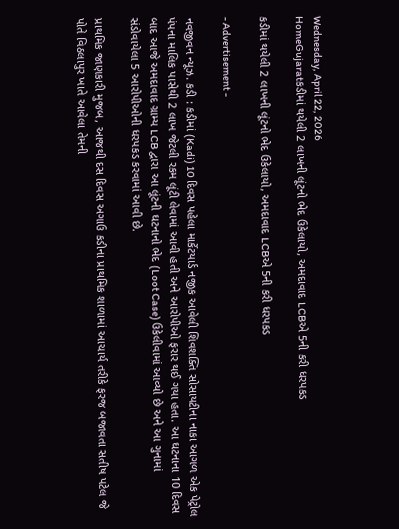Wednesday, April 22, 2026
HomeGujaratકડીમાં થયેલી 2 લાખની લૂંટનો ભેદ ઉકેલાયો, અમદાવાદ LCBએ 5ની કરી ધરપકડ

કડીમાં થયેલી 2 લાખની લૂંટનો ભેદ ઉકેલાયો, અમદાવાદ LCBએ 5ની કરી ધરપકડ

- Advertisement -

નવજીવન ન્યૂઝ. કડી : કડીમાં (Kadi) 10 દિવસ પહેલા માર્કેટયાર્ડ નજીક આવેલી શિવશક્તિ સોસાયટીના નાકા આગળ એક પેટ્રોલ પંપના માલિક પાસેથી 2 લાખ જેટલી રકમ લૂંટી લેવામાં આવી હતી અને આરોપીઓ ફરાર થઈ ગયા હતા. આ ઘટનાના 10 દિવસ બાદ આજે અમદાવાદ ગ્રામ્ય LCB દ્વારા આ લૂંટની ઘટનાનો ભેદ (Loot Case) ઉકેલીવામાં આવ્યો છે અને આ ગુનામાં સંડોવાયેલા 5 આરોપીઓની ધરપકડ કરવામાં આવી છે.

પ્રાથમિક જાણકારી મુજબ, આજથી દસ દિવસ અગાઉ કડીના પ્રાથમિક શાળામાં આચાર્ય તરીકે ફરજ બજાવતા સતીષ પટેલ જે પોતે વિઠલાપુર ખાતે આવેલા તેમની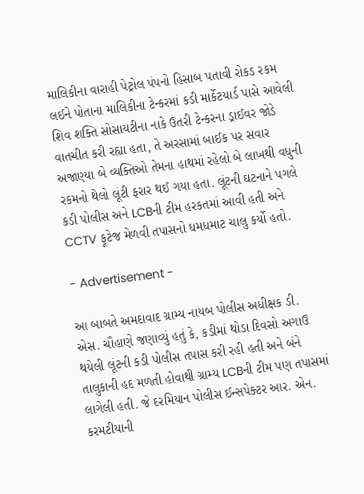માલિકીના વારાહી પેટ્રોલ પંપનો હિસાબ પતાવી રોકડ રકમ લઈને પોતાના માલિકીના ટેન્કરમાં કડી માર્કેટયાર્ડ પાસે આવેલી શિવ શક્તિ સોસાયટીના નાકે ઉતરી ટેન્કરના ડ્રાઈવર જોડે વાતચીત કરી રહ્યા હતા, તે અરસામાં બાઈક પર સવાર અજાણ્યા બે વ્યક્તિઓ તેમના હાથમાં રહેલો બે લાખથી વધુની રકમનો થેલો લૂંટી ફરાર થઈ ગયા હતા. લૂંટની ઘટનાને પગલે કડી પોલીસ અને LCBની ટીમ હરકતમાં આવી હતી અને CCTV ફૂટેજ મેળવી તપાસનો ધમધમાટ ચાલુ કર્યો હતો.

- Advertisement -

આ બાબતે અમદાવાદ ગ્રામ્ય નાયબ પોલીસ અધીક્ષક ડી. એસ. ચૌહાણે જણાવ્યું હતું કે, કડીમાં થોડા દિવસો અગાઉ થયેલી લૂંટની કડી પોલીસ તપાસ કરી રહી હતી અને બંને તાલુકાની હદ મળતી હોવાથી ગ્રામ્ય LCBની ટીમ પણ તપાસમાં લાગેલી હતી. જે દરમિયાન પોલીસ ઈન્સપેક્ટર આર. એન. કરમટીયાની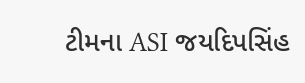ટીમના ASI જયદિપસિંહ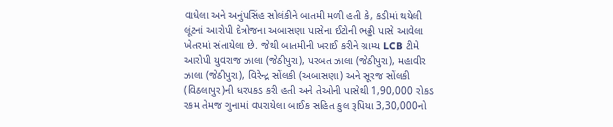વાધેલા અને અનુંપસિંહ સોલંકીને બાતમી મળી હતી કે, કડીમાં થયેલી લૂંટનાં આરોપી દેત્રોજના અબાસણા પાસેના ઈટોની ભઢ્ઢી પાસે આવેલા ખેતરમાં સંતાયેલા છે. જેથી બાતમીની ખરાઈ કરીને ગ્રામ્ય LCB ટીમે આરોપી યુવરાજ ઝાલા (જેઠીપુરા), પરબત ઝાલા (જેઠીપુરા), મહાવીર ઝાલા (જેઠીપુરા), વિરેન્દ્ર સોંલકી (અબાસણા) અને સૂરજ સોંલકી (વિઠલાપુર)ની ધરપકડ કરી હતી અને તેઓની પાસેથી 1,90,000 રોકડ રકમ તેમજ ગુનામાં વપરાયેલા બાઈક સહિત કુલ રૂપિયા 3,30,000નો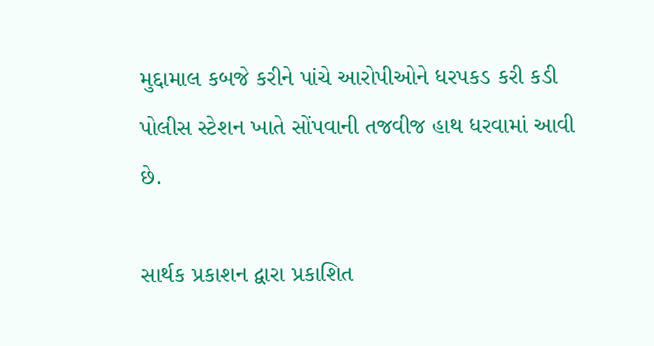મુદ્દામાલ કબજે કરીને પાંચે આરોપીઓને ધરપકડ કરી કડી પોલીસ સ્ટેશન ખાતે સોંપવાની તજવીજ હાથ ધરવામાં આવી છે.

સાર્થક પ્રકાશન દ્વારા પ્રકાશિત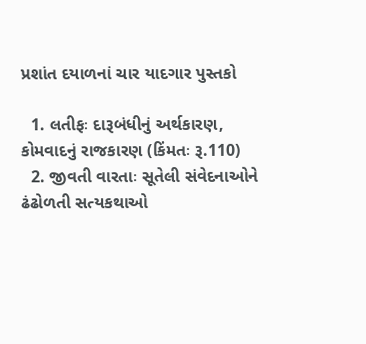પ્રશાંત દયાળનાં ચાર યાદગાર પુસ્તકો

  1. લતીફઃ દારૂબંધીનું અર્થકારણ, કોમવાદનું રાજકારણ (કિંમતઃ રૂ.110)
  2. જીવતી વારતાઃ સૂતેલી સંવેદનાઓને ઢંઢોળતી સત્યકથાઓ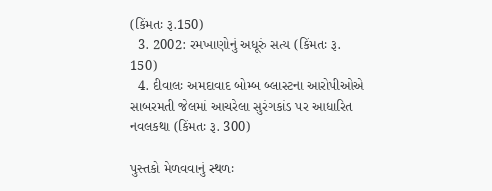(કિંમતઃ રૂ.150)
  3. 2002: રમખાણોનું અધૂરું સત્ય (કિંમતઃ રૂ. 150)
  4. દીવાલઃ અમદાવાદ બોમ્બ બ્લાસ્ટના આરોપીઓએ સાબરમતી જેલમાં આચરેલા સુરંગકાંડ પર આધારિત નવલકથા (કિંમતઃ રૂ. 300)

પુસ્તકો મેળવવાનું સ્થળઃ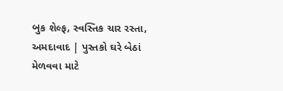બુક શેલ્ફ, સ્વસ્તિક ચાર રસ્તા, અમદાવાદ | પુસ્તકો ઘરે બેઠાં મેળવવા માટે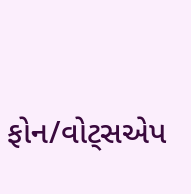ફોન/વોટ્સએપ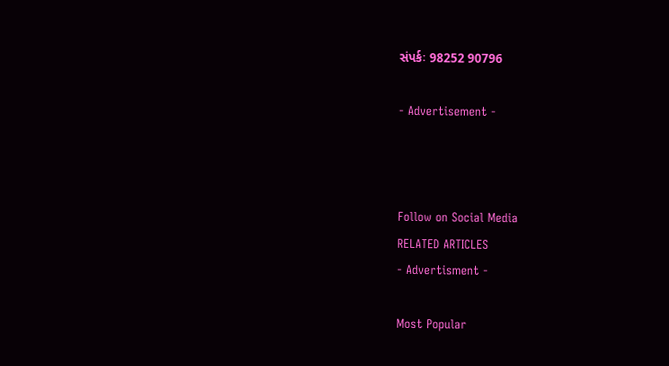સંપર્કઃ 98252 90796

- Advertisement -



Follow on Social Media
RELATED ARTICLES
- Advertisment -

Most Popular